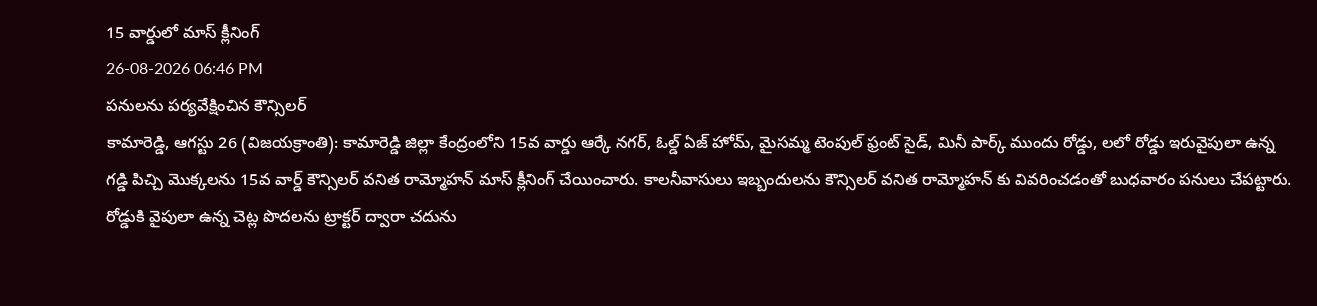15 వార్డులో మాస్ క్లీనింగ్
26-08-2026 06:46 PM
పనులను పర్యవేక్షించిన కౌన్సిలర్
కామారెడ్డి, ఆగస్టు 26 (విజయక్రాంతి): కామారెడ్డి జిల్లా కేంద్రంలోని 15వ వార్డు ఆర్కే నగర్, ఓల్డ్ ఏజ్ హోమ్, మైసమ్మ టెంపుల్ ఫ్రంట్ సైడ్, మినీ పార్క్ ముందు రోడ్డు, లలో రోడ్డు ఇరువైపులా ఉన్న గడ్డి పిచ్చి మొక్కలను 15వ వార్డ్ కౌన్సిలర్ వనిత రామ్మోహన్ మాస్ క్లీనింగ్ చేయించారు. కాలనీవాసులు ఇబ్బందులను కౌన్సిలర్ వనిత రామ్మోహన్ కు వివరించడంతో బుధవారం పనులు చేపట్టారు. రోడ్డుకి వైపులా ఉన్న చెట్ల పొదలను ట్రాక్టర్ ద్వారా చదును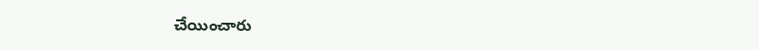చేయించారు